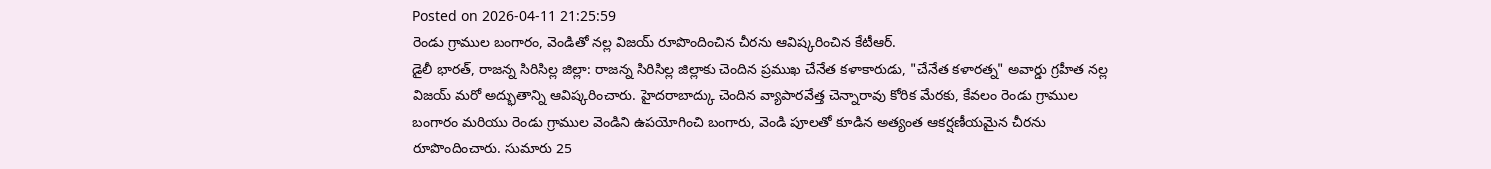Posted on 2026-04-11 21:25:59
రెండు గ్రాముల బంగారం, వెండితో నల్ల విజయ్ రూపొందించిన చీరను ఆవిష్కరించిన కేటీఆర్.
డైలీ భారత్, రాజన్న సిరిసిల్ల జిల్లా: రాజన్న సిరిసిల్ల జిల్లాకు చెందిన ప్రముఖ చేనేత కళాకారుడు, "చేనేత కళారత్న" అవార్డు గ్రహీత నల్ల విజయ్ మరో అద్భుతాన్ని ఆవిష్కరించారు. హైదరాబాద్కు చెందిన వ్యాపారవేత్త చెన్నారావు కోరిక మేరకు, కేవలం రెండు గ్రాముల బంగారం మరియు రెండు గ్రాముల వెండిని ఉపయోగించి బంగారు, వెండి పూలతో కూడిన అత్యంత ఆకర్షణీయమైన చీరను రూపొందించారు. సుమారు 25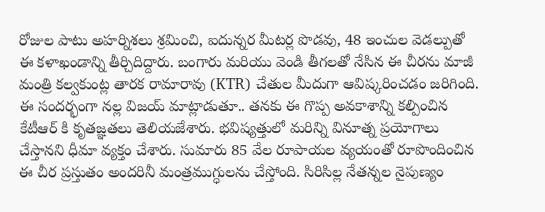రోజుల పాటు అహర్నిశలు శ్రమించి, ఐదున్నర మీటర్ల పొడవు, 48 ఇంచుల వెడల్పుతో ఈ కళాఖండాన్ని తీర్చిదిద్దారు. బంగారు మరియు వెండి తీగలతో నేసిన ఈ చీరను మాజీ మంత్రి కల్వకుంట్ల తారక రామారావు (KTR) చేతుల మీదుగా ఆవిష్కరించడం జరిగింది.
ఈ సందర్భంగా నల్ల విజయ్ మాట్లాడుతూ.. తనకు ఈ గొప్ప అవకాశాన్ని కల్పించిన కేటీఆర్ కి కృతజ్ఞతలు తెలియజేశారు. భవిష్యత్తులో మరిన్ని వినూత్న ప్రయోగాలు చేస్తానని ధీమా వ్యక్తం చేశారు. సుమారు 85 వేల రూపాయల వ్యయంతో రూపొందించిన ఈ చీర ప్రస్తుతం అందరినీ మంత్రముగ్ధులను చేస్తోంది. సిరిసిల్ల నేతన్నల నైపుణ్యం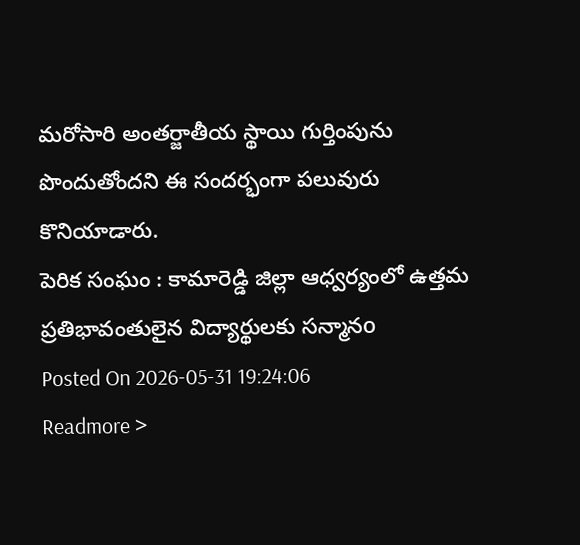మరోసారి అంతర్జాతీయ స్థాయి గుర్తింపును పొందుతోందని ఈ సందర్భంగా పలువురు కొనియాడారు.
పెరిక సంఘం : కామారెడ్డి జిల్లా ఆధ్వర్యంలో ఉత్తమ ప్రతిభావంతులైన విద్యార్థులకు సన్మానo
Posted On 2026-05-31 19:24:06
Readmore >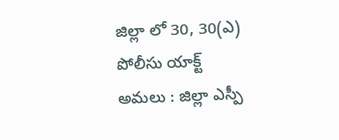జిల్లా లో 30, 30(ఎ) పోలీసు యాక్ట్ అమలు : జిల్లా ఎస్పీ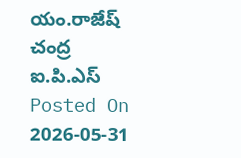యం.రాజేష్ చంద్ర ఐ.పి.ఎస్
Posted On 2026-05-31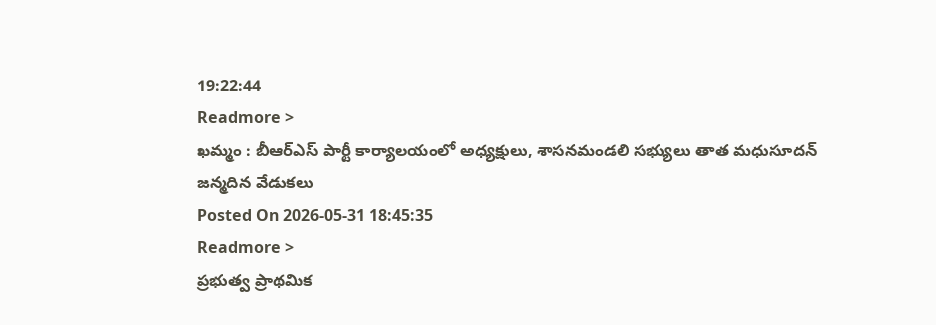19:22:44
Readmore >
ఖమ్మం : బీఆర్ఎస్ పార్టీ కార్యాలయంలో అధ్యక్షులు, శాసనమండలి సభ్యులు తాత మధుసూదన్ జన్మదిన వేడుకలు
Posted On 2026-05-31 18:45:35
Readmore >
ప్రభుత్వ ప్రాథమిక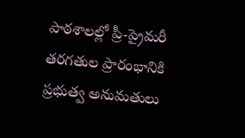పాఠశాలల్లో ప్రీ-ప్రైమరీ తరగతుల ప్రారంభానికి ప్రభుత్వ అనుమతులు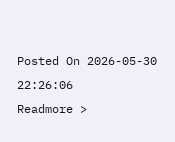Posted On 2026-05-30 22:26:06
Readmore >